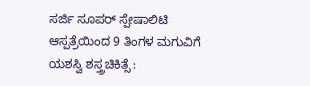ಸರ್ಜಿ ಸೂಪರ್ ಸ್ಪೇಷಾಲಿಟಿ ಆಸ್ಪತ್ರೆಯಿಂದ 9 ತಿಂಗಳ ಮಗುವಿಗೆ ಯಶಸ್ವಿ ಶಸ್ತ್ರಚಿಕಿತ್ಸೆ :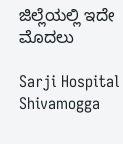ಜಿಲ್ಲೆಯಲ್ಲಿ ಇದೇ ಮೊದಲು

Sarji Hospital Shivamogga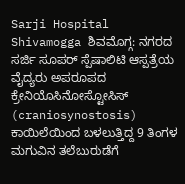Sarji Hospital Shivamogga ಶಿವಮೊಗ್ಗ: ನಗರದ ಸರ್ಜಿ ಸೂಪರ್ ಸ್ಪೆಷಾಲಿಟಿ ಆಸ್ಪತ್ರೆಯ ವೈದ್ಯರು ಅಪರೂಪದ ಕ್ರೇನಿಯೊಸಿನೋಸ್ಟೋಸಿಸ್ (craniosynostosis) ಕಾಯಿಲೆಯಿಂದ ಬಳಲುತ್ತಿದ್ದ 9 ತಿಂಗಳ ಮಗುವಿನ ತಲೆಬುರುಡೆಗೆ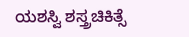ಯಶಸ್ವಿ ಶಸ್ತ್ರಚಿಕಿತ್ಸೆ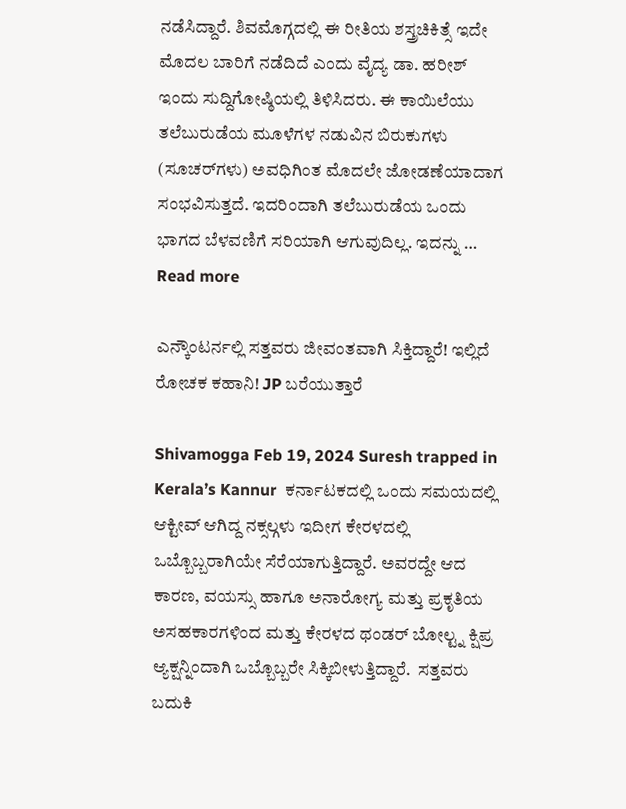ನಡೆಸಿದ್ದಾರೆ. ಶಿವಮೊಗ್ಗದಲ್ಲಿ ಈ ರೀತಿಯ ಶಸ್ತ್ರಚಿಕಿತ್ಸೆ ಇದೇ ಮೊದಲ ಬಾರಿಗೆ ನಡೆದಿದೆ ಎಂದು ವೈದ್ಯ ಡಾ. ಹರೀಶ್ ಇಂದು ಸುದ್ದಿಗೋಷ್ಠಿಯಲ್ಲಿ ತಿಳಿಸಿದರು. ಈ ಕಾಯಿಲೆಯು ತಲೆಬುರುಡೆಯ ಮೂಳೆಗಳ ನಡುವಿನ ಬಿರುಕುಗಳು (ಸೂಚರ್‌ಗಳು) ಅವಧಿಗಿಂತ ಮೊದಲೇ ಜೋಡಣೆಯಾದಾಗ ಸಂಭವಿಸುತ್ತದೆ. ಇದರಿಂದಾಗಿ ತಲೆಬುರುಡೆಯ ಒಂದು ಭಾಗದ ಬೆಳವಣಿಗೆ ಸರಿಯಾಗಿ ಆಗುವುದಿಲ್ಲ. ಇದನ್ನು … Read more

ಎನ್ಕೌಂಟರ್ನಲ್ಲಿ ಸತ್ತವರು ಜೀವಂತವಾಗಿ ಸಿಕ್ತಿದ್ದಾರೆ! ಇಲ್ಲಿದೆ ರೋಚಕ ಕಹಾನಿ! JP ಬರೆಯುತ್ತಾರೆ

Shivamogga Feb 19, 2024 Suresh trapped in Kerala’s Kannur  ಕರ್ನಾಟಕದಲ್ಲಿ ಒಂದು ಸಮಯದಲ್ಲಿ ಆಕ್ಟೀವ್ ಆಗಿದ್ದ ನಕ್ಸಲ್ಗಳು ಇದೀಗ ಕೇರಳದಲ್ಲಿ ಒಬ್ಬೊಬ್ಬರಾಗಿಯೇ ಸೆರೆಯಾಗುತ್ತಿದ್ದಾರೆ. ಅವರದ್ದೇ ಆದ ಕಾರಣ, ವಯಸ್ಸು ಹಾಗೂ ಅನಾರೋಗ್ಯ ಮತ್ತು ಪ್ರಕೃತಿಯ ಅಸಹಕಾರಗಳಿಂದ ಮತ್ತು ಕೇರಳದ ಥಂಡರ್ ಬೋಲ್ಟ್ನ ಕ್ಷಿಪ್ರ ಆ್ಯಕ್ಷನ್ನಿಂದಾಗಿ ಒಬ್ಬೊಬ್ಬರೇ ಸಿಕ್ಕಿಬೀಳುತ್ತಿದ್ದಾರೆ.  ಸತ್ತವರು ಬದುಕಿ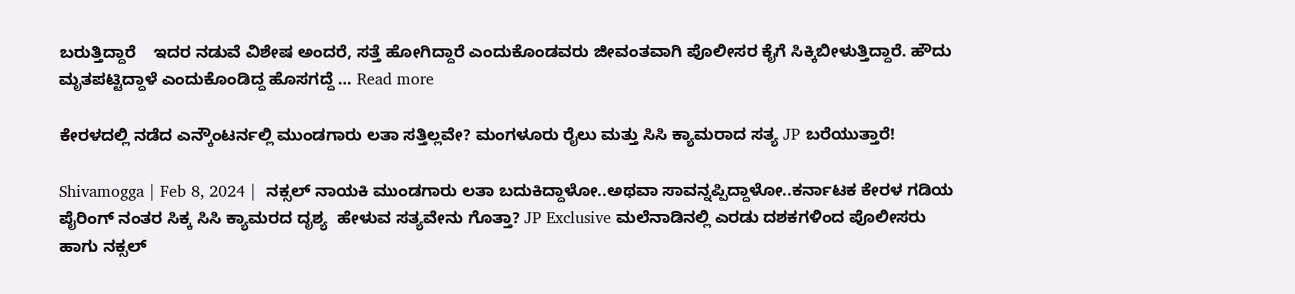ಬರುತ್ತಿದ್ದಾರೆ    ಇದರ ನಡುವೆ ವಿಶೇಷ ಅಂದರೆ, ಸತ್ತೆ ಹೋಗಿದ್ದಾರೆ ಎಂದುಕೊಂಡವರು ಜೀವಂತವಾಗಿ ಪೊಲೀಸರ ಕೈಗೆ ಸಿಕ್ಕಿಬೀಳುತ್ತಿದ್ದಾರೆ. ಹೌದು ಮೃತಪಟ್ಟಿದ್ದಾಳೆ ಎಂದುಕೊಂಡಿದ್ದ ಹೊಸಗದ್ದೆ … Read more

ಕೇರಳದಲ್ಲಿ ನಡೆದ ಎನ್ಕೌಂಟರ್ನಲ್ಲಿ ಮುಂಡಗಾರು ಲತಾ ಸತ್ತಿಲ್ಲವೇ? ಮಂಗಳೂರು ರೈಲು ಮತ್ತು ಸಿಸಿ ಕ್ಯಾಮರಾದ ಸತ್ಯ JP ಬರೆಯುತ್ತಾರೆ!

Shivamogga | Feb 8, 2024 |  ನಕ್ಸಲ್ ನಾಯಕಿ ಮುಂಡಗಾರು ಲತಾ ಬದುಕಿದ್ದಾಳೋ..ಅಥವಾ ಸಾವನ್ನಪ್ಪಿದ್ದಾಳೋ..ಕರ್ನಾಟಕ ಕೇರಳ ಗಡಿಯ ಪೈರಿಂಗ್ ನಂತರ ಸಿಕ್ಕ ಸಿಸಿ ಕ್ಯಾಮರದ ದೃಶ್ಯ  ಹೇಳುವ ಸತ್ಯವೇನು ಗೊತ್ತಾ? JP Exclusive ಮಲೆನಾಡಿನಲ್ಲಿ ಎರಡು ದಶಕಗಳಿಂದ ಪೊಲೀಸರು ಹಾಗು ನಕ್ಸಲ್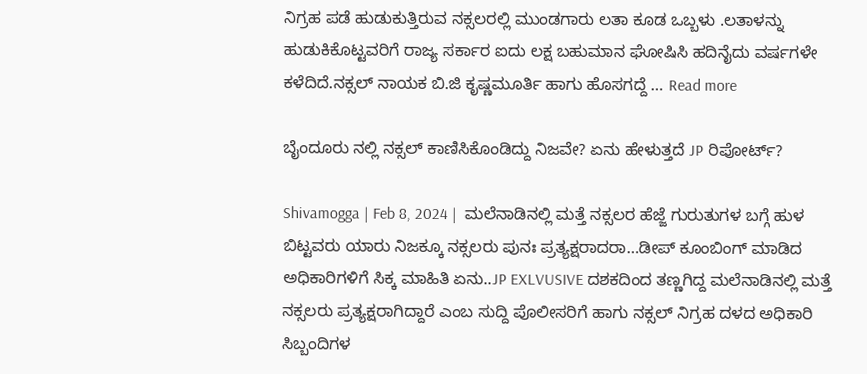ನಿಗ್ರಹ ಪಡೆ ಹುಡುಕುತ್ತಿರುವ ನಕ್ಸಲರಲ್ಲಿ ಮುಂಡಗಾರು ಲತಾ ಕೂಡ ಒಬ್ಬಳು .ಲತಾಳನ್ನು ಹುಡುಕಿಕೊಟ್ಟವರಿಗೆ ರಾಜ್ಯ ಸರ್ಕಾರ ಐದು ಲಕ್ಷ ಬಹುಮಾನ ಘೋಷಿಸಿ ಹದಿನೈದು ವರ್ಷಗಳೇ ಕಳೆದಿದೆ.ನಕ್ಸಲ್ ನಾಯಕ ಬಿ.ಜಿ ಕೃಷ್ಣಮೂರ್ತಿ ಹಾಗು ಹೊಸಗದ್ದೆ … Read more

ಬೈಂದೂರು ನಲ್ಲಿ ನಕ್ಸಲ್ ಕಾಣಿಸಿಕೊಂಡಿದ್ದು ನಿಜವೇ? ಏನು ಹೇಳುತ್ತದೆ JP ರಿಪೋರ್ಟ್?

Shivamogga | Feb 8, 2024 |  ಮಲೆನಾಡಿನಲ್ಲಿ ಮತ್ತೆ ನಕ್ಸಲರ ಹೆಜ್ಜೆ ಗುರುತುಗಳ ಬಗ್ಗೆ ಹುಳ ಬಿಟ್ಟವರು ಯಾರು ನಿಜಕ್ಕೂ ನಕ್ಸಲರು ಪುನಃ ಪ್ರತ್ಯಕ್ಷರಾದರಾ…ಡೀಪ್ ಕೂಂಬಿಂಗ್ ಮಾಡಿದ ಅಧಿಕಾರಿಗಳಿಗೆ ಸಿಕ್ಕ ಮಾಹಿತಿ ಏನು..JP EXLVUSIVE ದಶಕದಿಂದ ತಣ್ಣಗಿದ್ದ ಮಲೆನಾಡಿನಲ್ಲಿ ಮತ್ತೆ ನಕ್ಸಲರು ಪ್ರತ್ಯಕ್ಷರಾಗಿದ್ದಾರೆ ಎಂಬ ಸುದ್ದಿ ಪೊಲೀಸರಿಗೆ ಹಾಗು ನಕ್ಸಲ್ ನಿಗ್ರಹ ದಳದ ಅಧಿಕಾರಿ ಸಿಬ್ಬಂದಿಗಳ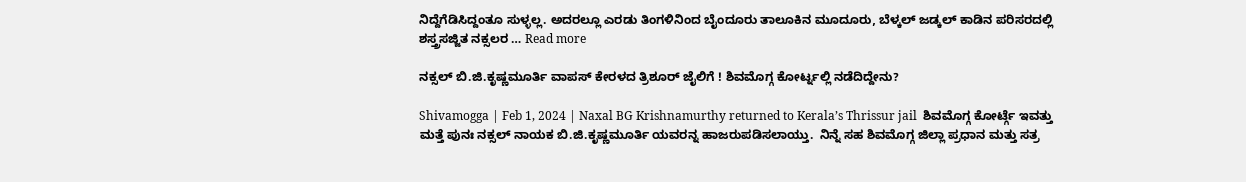ನಿದ್ದೆಗೆಡಿಸಿದ್ದಂತೂ ಸುಳ್ಳಲ್ಲ. ಅದರಲ್ಲೂ ಎರಡು ತಿಂಗಳಿನಿಂದ ಬೈಂದೂರು ತಾಲೂಕಿನ ಮೂದೂರು, ಬೆಳ್ಕಲ್ ಜಡ್ಕಲ್ ಕಾಡಿನ ಪರಿಸರದಲ್ಲಿ ಶಸ್ತ್ರಸಜ್ಜಿತ ನಕ್ಸಲರ … Read more

ನಕ್ಸಲ್ ಬಿ.ಜಿ.ಕೃಷ್ಣಮೂರ್ತಿ ವಾಪಸ್ ಕೇರಳದ ತ್ರಿಶೂರ್ ಜೈಲಿಗೆ ! ಶಿವಮೊಗ್ಗ ಕೋರ್ಟ್ನಲ್ಲಿ ನಡೆದಿದ್ದೇನು?

Shivamogga | Feb 1, 2024 | Naxal BG Krishnamurthy returned to Kerala’s Thrissur jail  ಶಿವಮೊಗ್ಗ ಕೋರ್ಟ್ಗೆ ಇವತ್ತು ಮತ್ತೆ ಪುನಃ ನಕ್ಸಲ್ ನಾಯಕ ಬಿ.ಜಿ.ಕೃಷ್ಣಮೂರ್ತಿ ಯವರನ್ನ ಹಾಜರುಪಡಿಸಲಾಯ್ತು.  ನಿನ್ನೆ ಸಹ ಶಿವಮೊಗ್ಗ ಜಿಲ್ಲಾ ಪ್ರಧಾನ ಮತ್ತು ಸತ್ರ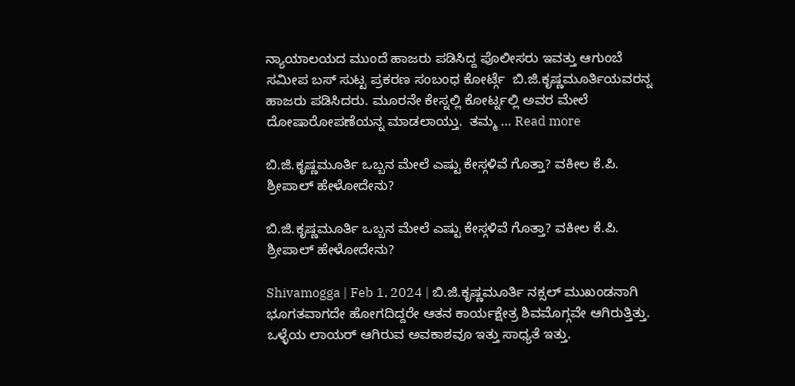ನ್ಯಾಯಾಲಯದ ಮುಂದೆ ಹಾಜರು ಪಡಿಸಿದ್ದ ಪೊಲೀಸರು ಇವತ್ತು ಆಗುಂಬೆ ಸಮೀಪ ಬಸ್ ಸುಟ್ಟ ಪ್ರಕರಣ ಸಂಬಂಧ ಕೋರ್ಟ್ಗೆ  ಬಿ.ಜಿ.ಕೃಷ್ಣಮೂರ್ತಿಯವರನ್ನ ಹಾಜರು ಪಡಿಸಿದರು. ಮೂರನೇ ಕೇಸ್ನಲ್ಲಿ ಕೋರ್ಟ್ನಲ್ಲಿ ಅವರ ಮೇಲೆ ದೋಷಾರೋಪಣೆಯನ್ನ ಮಾಡಲಾಯ್ತು.  ತಮ್ಮ … Read more

ಬಿ.ಜಿ.ಕೃಷ್ಣಮೂರ್ತಿ ಒಬ್ಬನ ಮೇಲೆ ಎಷ್ಟು ಕೇಸ್ಗಳಿವೆ ಗೊತ್ತಾ? ವಕೀಲ ಕೆ.ಪಿ. ಶ್ರೀಪಾಲ್ ಹೇಳೋದೇನು?

ಬಿ.ಜಿ.ಕೃಷ್ಣಮೂರ್ತಿ ಒಬ್ಬನ ಮೇಲೆ ಎಷ್ಟು ಕೇಸ್ಗಳಿವೆ ಗೊತ್ತಾ? ವಕೀಲ ಕೆ.ಪಿ. ಶ್ರೀಪಾಲ್ ಹೇಳೋದೇನು?

Shivamogga | Feb 1, 2024 | ಬಿ.ಜಿ.ಕೃಷ್ಣಮೂರ್ತಿ ನಕ್ಸಲ್ ಮುಖಂಡನಾಗಿ ಭೂಗತವಾಗದೇ ಹೋಗದಿದ್ದರೇ ಆತನ ಕಾರ್ಯಕ್ಷೇತ್ರ ಶಿವಮೊಗ್ಗವೇ ಆಗಿರುತ್ತಿತ್ತು. ಒಳ್ಳೆಯ ಲಾಯರ್ ಆಗಿರುವ ಅವಕಾಶವೂ ಇತ್ತು ಸಾಧ್ಯತೆ ಇತ್ತು.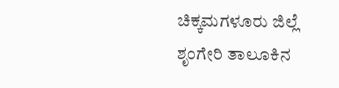ಚಿಕ್ಕಮಗಳೂರು ಜಿಲ್ಲೆ ಶೃಂಗೇರಿ ತಾಲೂಕಿನ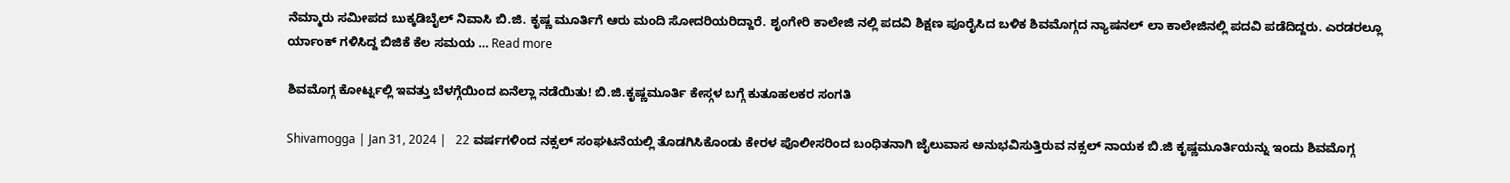ನೆಮ್ಮಾರು ಸಮೀಪದ ಬುಕ್ಕಡಿಬೈಲ್ ನಿವಾಸಿ ಬಿ.ಜಿ. ಕೃಷ್ಣ ಮೂರ್ತಿಗೆ ಆರು ಮಂದಿ ಸೋದರಿಯರಿದ್ದಾರೆ. ಶೃಂಗೇರಿ ಕಾಲೇಜಿ ನಲ್ಲಿ ಪದವಿ ಶಿಕ್ಷಣ ಪೂರೈಸಿದ ಬಳಿಕ ಶಿವಮೊಗ್ಗದ ನ್ಯಾಷನಲ್ ಲಾ ಕಾಲೇಜಿನಲ್ಲಿ ಪದವಿ ಪಡೆದಿದ್ದರು. ಎರಡರಲ್ಲೂ ರ್ಯಾಂಕ್ ಗಳಿಸಿದ್ದ ಬಿಜಿಕೆ ಕೆಲ ಸಮಯ … Read more

ಶಿವಮೊಗ್ಗ ಕೋರ್ಟ್ನಲ್ಲಿ ಇವತ್ತು ಬೆಳಗ್ಗೆಯಿಂದ ಏನೆಲ್ಲಾ ನಡೆಯಿತು! ಬಿ.ಜಿ.ಕೃಷ್ಣಮೂರ್ತಿ ಕೇಸ್ಗಳ ಬಗ್ಗೆ ಕುತೂಹಲಕರ ಸಂಗತಿ

Shivamogga | Jan 31, 2024 |   22 ವರ್ಷಗಳಿಂದ ನಕ್ಸಲ್ ಸಂಘಟನೆಯಲ್ಲಿ ತೊಡಗಿಸಿಕೊಂಡು ಕೇರಳ ಪೊಲೀಸರಿಂದ ಬಂಧಿತನಾಗಿ ಜೈಲುವಾಸ ಅನುಭವಿಸುತ್ತಿರುವ ನಕ್ಸಲ್ ನಾಯಕ ಬಿ.ಜಿ ಕೃಷ್ಣಮೂರ್ತಿಯನ್ನು ಇಂದು ಶಿವಮೊಗ್ಗ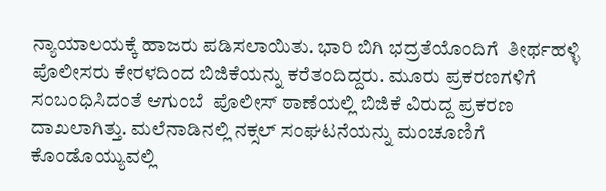ನ್ಯಾಯಾಲಯಕ್ಕೆ ಹಾಜರು ಪಡಿಸಲಾಯಿತು. ಭಾರಿ ಬಿಗಿ ಭದ್ರತೆಯೊಂದಿಗೆ  ತೀರ್ಥಹಳ್ಳಿ ಪೊಲೀಸರು ಕೇರಳದಿಂದ ಬಿಜಿಕೆಯನ್ನು ಕರೆತಂದಿದ್ದರು. ಮೂರು ಪ್ರಕರಣಗಳಿಗೆ ಸಂಬಂಧಿಸಿದಂತೆ ಆಗುಂಬೆ  ಪೊಲೀಸ್ ಠಾಣೆಯಲ್ಲಿ ಬಿಜಿಕೆ ವಿರುದ್ದ ಪ್ರಕರಣ ದಾಖಲಾಗಿತ್ತು. ಮಲೆನಾಡಿನಲ್ಲಿ ನಕ್ಸಲ್ ಸಂಘಟನೆಯನ್ನು ಮಂಚೂಣಿಗೆ ಕೊಂಡೊಯ್ಯುವಲ್ಲಿ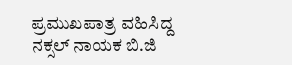ಪ್ರಮುಖಪಾತ್ರ ವಹಿಸಿದ್ದ ನಕ್ಸಲ್ ನಾಯಕ ಬಿ.ಜಿ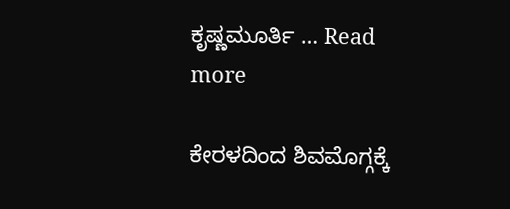ಕೃಷ್ಣಮೂರ್ತಿ … Read more

ಕೇರಳದಿಂದ ಶಿವಮೊಗ್ಗಕ್ಕೆ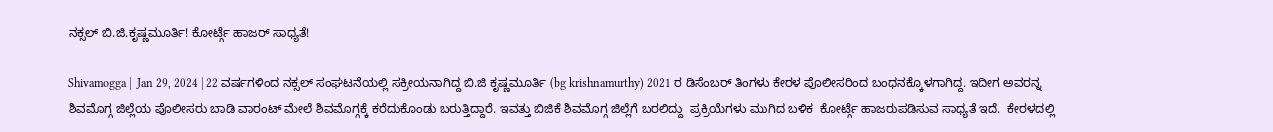ನಕ್ಸಲ್ ಬಿ.ಜಿ.ಕೃಷ್ಣಮೂರ್ತಿ! ಕೋರ್ಟ್ಗೆ ಹಾಜರ್ ಸಾಧ್ಯತೆ!

Shivamogga |  Jan 29, 2024 | 22 ವರ್ಷಗಳಿಂದ ನಕ್ಸಲ್ ಸಂಘಟನೆಯಲ್ಲಿ ಸಕ್ರೀಯನಾಗಿದ್ದ ಬಿ.ಜಿ ಕೃಷ್ಣಮೂರ್ತಿ (bg krishnamurthy) 2021 ರ ಡಿಸೆಂಬರ್ ತಿಂಗಳು ಕೇರಳ ಪೊಲೀಸರಿಂದ ಬಂಧನಕ್ಕೊಳಗಾಗಿದ್ದ. ಇದೀಗ ಅವರನ್ನ ಶಿವಮೊಗ್ಗ ಜಿಲ್ಲೆಯ ಪೊಲೀಸರು ಬಾಡಿ ವಾರಂಟ್ ಮೇಲೆ ಶಿವಮೊಗ್ಗಕ್ಕೆ ಕರೆದುಕೊಂಡು ಬರುತ್ತಿದ್ದಾರೆ. ಇವತ್ತು ಬಿಜಿಕೆ ಶಿವಮೊಗ್ಗ ಜಿಲ್ಲೆಗೆ ಬರಲಿದ್ದು  ಪ್ರಕ್ರಿಯೆಗಳು ಮುಗಿದ ಬಳಿಕ  ಕೋರ್ಟ್ಗೆ ಹಾಜರುಪಡಿಸುವ ಸಾಧ್ಯತೆ ಇದೆ.  ಕೇರಳದಲ್ಲಿ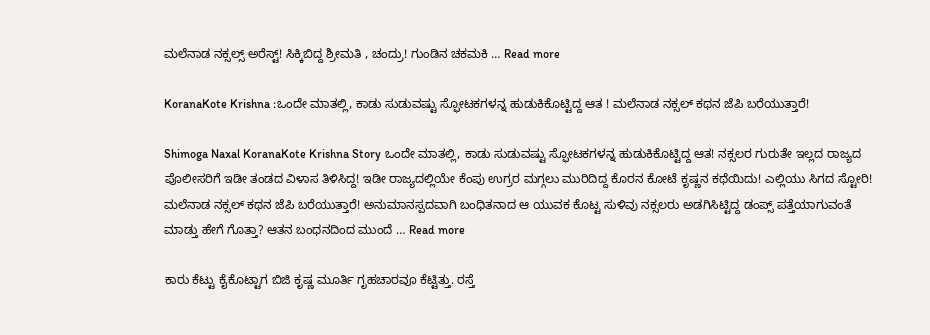ಮಲೆನಾಡ ನಕ್ಸಲ್ಸ್ ಅರೆಸ್ಟ್! ಸಿಕ್ಕಿಬಿದ್ದ ಶ್ರೀಮತಿ , ಚಂದ್ರು! ಗುಂಡಿನ ಚಕಮಕಿ … Read more

KoranaKote Krishna :ಒಂದೇ ಮಾತಲ್ಲಿ, ಕಾಡು ಸುಡುವಷ್ಟು ಸ್ಫೋಟಕಗಳನ್ನ ಹುಡುಕಿಕೊಟ್ಟಿದ್ದ ಆತ ! ಮಲೆನಾಡ ನಕ್ಸಲ್ ಕಥನ ಜೆಪಿ ಬರೆಯುತ್ತಾರೆ!

Shimoga Naxal KoranaKote Krishna Story ಒಂದೇ ಮಾತಲ್ಲಿ, ಕಾಡು ಸುಡುವಷ್ಟು ಸ್ಫೋಟಕಗಳನ್ನ ಹುಡುಕಿಕೊಟ್ಟಿದ್ದ ಆತ! ನಕ್ಸಲರ ಗುರುತೇ ಇಲ್ಲದ ರಾಜ್ಯದ ಪೊಲೀಸರಿಗೆ ಇಡೀ ತಂಡದ ವಿಳಾಸ ತಿಳಿಸಿದ್ದ! ಇಡೀ ರಾಜ್ಯದಲ್ಲಿಯೇ ಕೆಂಪು ಉಗ್ರರ ಮಗ್ಗಲು ಮುರಿದಿದ್ದ ಕೊರನ ಕೋಟೆ ಕೃಷ್ಣನ ಕಥೆಯಿದು! ಎಲ್ಲಿಯು ಸಿಗದ ಸ್ಟೋರಿ! ಮಲೆನಾಡ ನಕ್ಸಲ್ ಕಥನ ಜೆಪಿ ಬರೆಯುತ್ತಾರೆ! ಅನುಮಾನಸ್ಪದವಾಗಿ ಬಂಧಿತನಾದ ಆ ಯುವಕ ಕೊಟ್ಟ ಸುಳಿವು ನಕ್ಸಲರು ಅಡಗಿಸಿಟ್ಟಿದ್ದ ಡಂಪ್ಸ್ ಪತ್ತೆಯಾಗುವಂತೆ ಮಾಡ್ತು ಹೇಗೆ ಗೊತ್ತಾ? ಆತನ ಬಂಧನದಿಂದ ಮುಂದೆ … Read more

ಕಾರು ಕೆಟ್ಟು ಕೈಕೊಟ್ಟಾಗ ಬಿಜಿ ಕೃಷ್ಣ ಮೂರ್ತಿ ಗೃಹಚಾರವೂ ಕೆಟ್ಟಿತ್ತು. ರಸ್ತೆ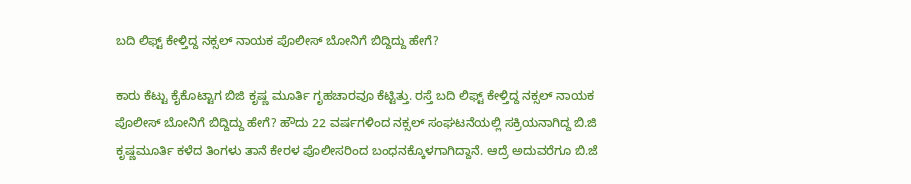ಬದಿ ಲಿಫ್ಟ್ ಕೇಳ್ತಿದ್ದ ನಕ್ಸಲ್ ನಾಯಕ ಪೊಲೀಸ್ ಬೋನಿಗೆ ಬಿದ್ದಿದ್ದು ಹೇಗೆ?

ಕಾರು ಕೆಟ್ಟು ಕೈಕೊಟ್ಟಾಗ ಬಿಜಿ ಕೃಷ್ಣ ಮೂರ್ತಿ ಗೃಹಚಾರವೂ ಕೆಟ್ಟಿತ್ತು. ರಸ್ತೆ ಬದಿ ಲಿಫ್ಟ್ ಕೇಳ್ತಿದ್ದ ನಕ್ಸಲ್ ನಾಯಕ ಪೊಲೀಸ್ ಬೋನಿಗೆ ಬಿದ್ದಿದ್ದು ಹೇಗೆ? ಹೌದು 22 ವರ್ಷಗಳಿಂದ ನಕ್ಸಲ್ ಸಂಘಟನೆಯಲ್ಲಿ ಸಕ್ರಿಯನಾಗಿದ್ದ ಬಿ.ಜಿ ಕೃಷ್ಣಮೂರ್ತಿ ಕಳೆದ ತಿಂಗಳು ತಾನೆ ಕೇರಳ ಪೊಲೀಸರಿಂದ ಬಂಧನಕ್ಕೊಳಗಾಗಿದ್ದಾನೆ. ಆದ್ರೆ ಅದುವರೆಗೂ ಬಿ.ಜೆ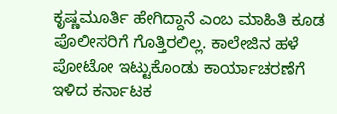ಕೃಷ್ಣಮೂರ್ತಿ ಹೇಗಿದ್ದಾನೆ ಎಂಬ ಮಾಹಿತಿ ಕೂಡ ಪೊಲೀಸರಿಗೆ ಗೊತ್ತಿರಲಿಲ್ಲ. ಕಾಲೇಜಿನ ಹಳೆ ಪೋಟೋ ಇಟ್ಟುಕೊಂಡು ಕಾರ್ಯಾಚರಣೆಗೆ ಇಳಿದ ಕರ್ನಾಟಕ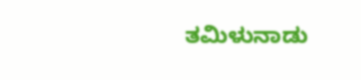ತಮಿಳುನಾಡು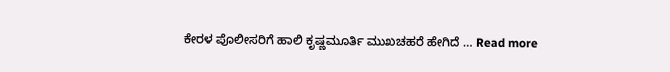ಕೇರಳ ಪೊಲೀಸರಿಗೆ ಹಾಲಿ ಕೃಷ್ಣಮೂರ್ತಿ ಮುಖಚಹರೆ ಹೇಗಿದೆ … Read more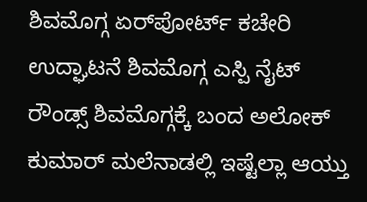ಶಿವಮೊಗ್ಗ ಏರ್‌ಪೋರ್ಟ್ ಕಚೇರಿ ಉದ್ಘಾಟನೆ ಶಿವಮೊಗ್ಗ ಎಸ್ಪಿ ನೈಟ್ ರೌಂಡ್ಸ್ ಶಿವಮೊಗ್ಗಕ್ಕೆ ಬಂದ ಅಲೋಕ್ ಕುಮಾರ್ ಮಲೆನಾಡಲ್ಲಿ ಇಷ್ಟೆಲ್ಲಾ ಆಯ್ತು